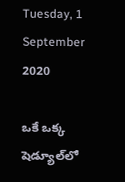Tuesday, 1 September 2020

ఒకే ఒక్క షెడ్యూల్‌లో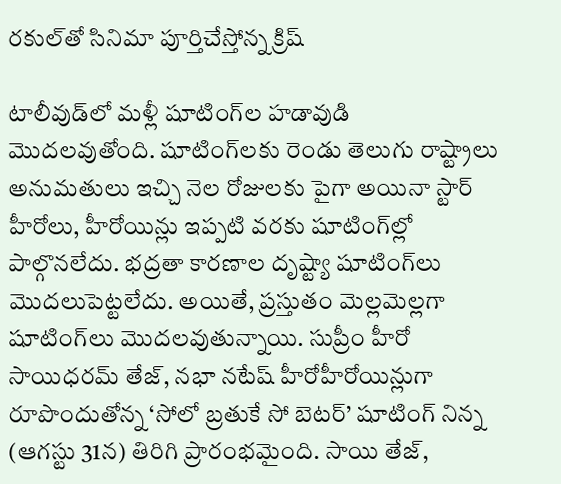రకుల్‌తో సినిమా పూర్తిచేస్తోన్న క్రిష్

టాలీవుడ్‌లో మళ్లీ షూటింగ్‌ల హడావుడి మొదలవుతోంది. షూటింగ్‌లకు రెండు తెలుగు రాష్ట్రాలు అనుమతులు ఇచ్చి నెల రోజులకు పైగా అయినా స్టార్ హీరోలు, హీరోయిన్లు ఇప్పటి వరకు షూటింగ్‌ల్లో పాల్గొనలేదు. భద్రతా కారణాల దృష్ట్యా షూటింగ్‌లు మొదలుపెట్టలేదు. అయితే, ప్రస్తుతం మెల్లమెల్లగా షూటింగ్‌లు మొదలవుతున్నాయి. సుప్రీం హీరో సాయిధరమ్ తేజ్, నభా నటేష్ హీరోహీరోయిన్లుగా రూపొందుతోన్న ‘సోలో బ్రతుకే సో బెటర్’ షూటింగ్ నిన్న (ఆగస్టు 31న) తిరిగి ప్రారంభమైంది. సాయి తేజ్,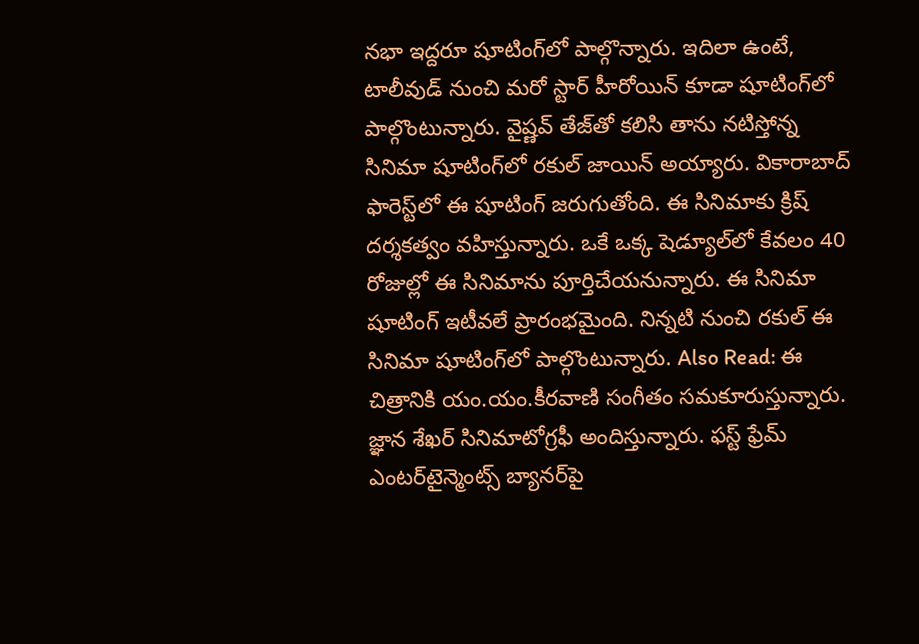నభా ఇద్దరూ షూటింగ్‌లో పాల్గొన్నారు. ఇదిలా ఉంటే, టాలీవుడ్ నుంచి మరో స్టార్ హీరోయిన్ కూడా షూటింగ్‌లో పాల్గొంటున్నారు. వైష్ణవ్ తేజ్‌తో కలిసి తాను నటిస్తోన్న సినిమా షూటింగ్‌లో రకుల్ జాయిన్ అయ్యారు. వికారాబాద్ ఫారెస్ట్‌లో ఈ షూటింగ్ జరుగుతోంది. ఈ సినిమాకు క్రిష్ దర్శకత్వం వహిస్తున్నారు. ఒకే ఒక్క షెడ్యూల్‌లో కేవలం 40 రోజుల్లో ఈ సినిమాను పూర్తిచేయనున్నారు. ఈ సినిమా షూటింగ్ ఇటీవలే ప్రారంభమైంది. నిన్నటి నుంచి రకుల్ ఈ సినిమా షూటింగ్‌లో పాల్గొంటున్నారు. Also Read: ఈ చిత్రానికి యం.యం.కీరవాణి సంగీతం సమకూరుస్తున్నారు. జ్ఞాన శేఖర్ సినిమాటోగ్రఫీ అందిస్తున్నారు. ఫస్ట్ ఫ్రేమ్ ఎంటర్‌టైన్మెంట్స్ బ్యానర్‌పై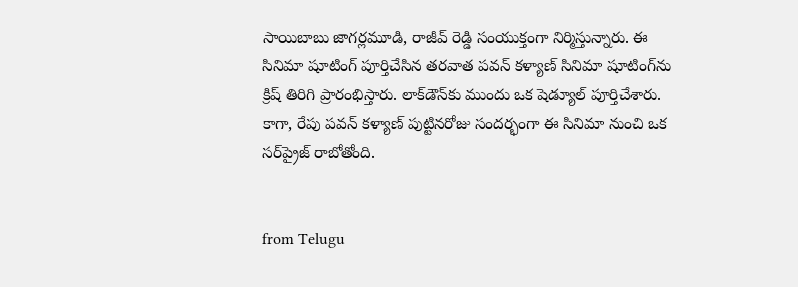సాయిబాబు జాగర్లమూడి, రాజీవ్ రెడ్డి సంయుక్తంగా నిర్మిస్తున్నారు. ఈ సినిమా షూటింగ్ పూర్తిచేసిన తరవాత పవన్ కళ్యాణ్ సినిమా షూటింగ్‌ను క్రిష్ తిరిగి ప్రారంభిస్తారు. లాక్‌డౌన్‌కు ముందు ఒక షెడ్యూల్ పూర్తిచేశారు. కాగా, రేపు పవన్ కళ్యాణ్ పుట్టినరోజు సందర్భంగా ఈ సినిమా నుంచి ఒక సర్‌ప్రైజ్ రాబోతోంది.


from Telugu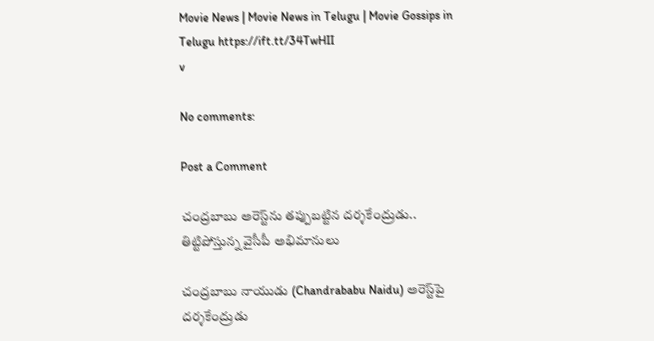Movie News | Movie News in Telugu | Movie Gossips in Telugu https://ift.tt/34TwHII
v

No comments:

Post a Comment

చంద్రబాబు అరెస్ట్‌ను తప్పుబట్టిన దర్శకేంద్రుడు.. తిట్టిపోస్తున్న వైసీపీ అభిమానులు

చంద్రబాబు నాయుడు (Chandrababu Naidu) అరెస్ట్‌పై దర్శకేంద్రుడు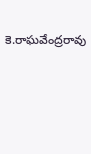కె.రాఘవేంద్రరావు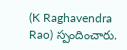(K Raghavendra Rao) స్పందించారు.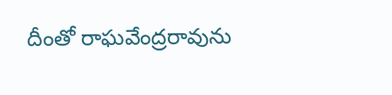దీంతో రాఘవేంద్రరావును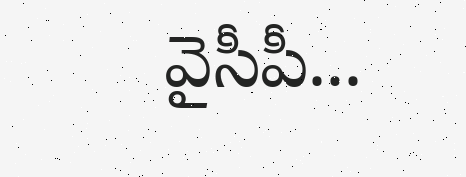వైసీపీ...